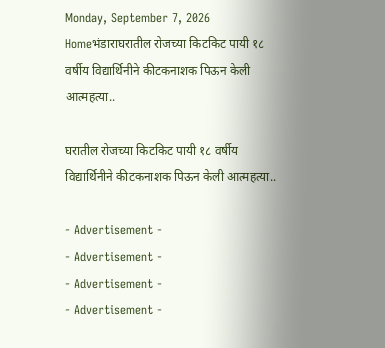Monday, September 7, 2026
Homeभंडाराघरातील रोजच्या किटकिट पायी १८ वर्षीय विद्यार्थिनीने कीटकनाशक पिऊन केली आत्महत्या..

घरातील रोजच्या किटकिट पायी १८ वर्षीय विद्यार्थिनीने कीटकनाशक पिऊन केली आत्महत्या..

- Advertisement -
- Advertisement -
- Advertisement -
- Advertisement -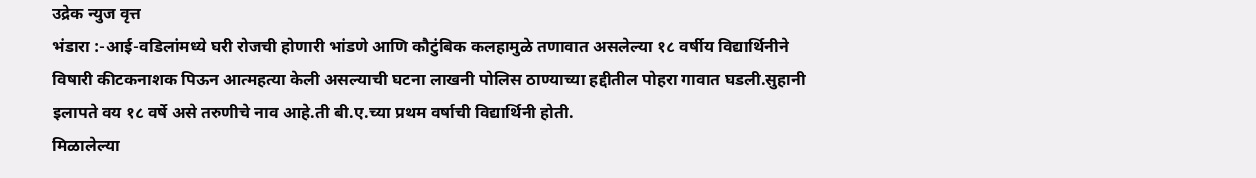उद्रेक न्युज वृत्त
भंडारा :-आई-वडिलांमध्ये घरी रोजची होणारी भांडणे आणि कौटुंबिक कलहामुळे तणावात असलेल्या १८ वर्षीय विद्यार्थिनीने विषारी कीटकनाशक पिऊन आत्महत्या केली असल्याची घटना लाखनी पोलिस ठाण्याच्या हद्दीतील पोहरा गावात घडली.सुहानी इलापते वय १८ वर्षे असे तरुणीचे नाव आहे.ती बी.ए.च्या प्रथम वर्षाची विद्यार्थिनी होती.
मिळालेल्या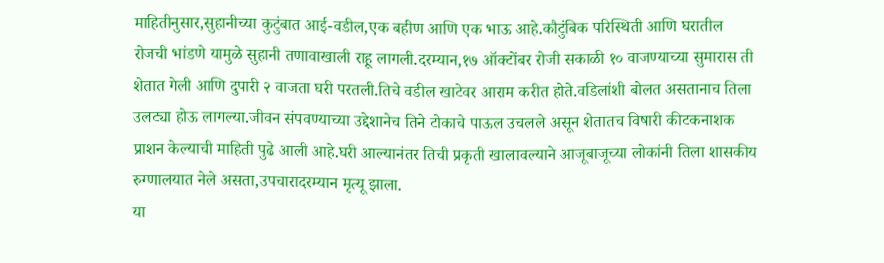माहितीनुसार,सुहानीच्या कुटुंबात आई-वडील,एक बहीण आणि एक भाऊ आहे.कौटुंबिक परिस्थिती आणि घरातील रोजची भांडणे यामुळे सुहानी तणावाखाली राहू लागली.दरम्यान,१७ ऑक्टोंबर रोजी सकाळी १० वाजण्याच्या सुमारास ती शेतात गेली आणि दुपारी २ वाजता घरी परतली.तिचे वडील खाटेवर आराम करीत होते.वडिलांशी बोलत असतानाच तिला उलट्या होऊ लागल्या.जीवन संपवण्याच्या उद्देशानेच तिने टोकाचे पाऊल उचलले असून शेतातच विषारी कीटकनाशक प्राशन केल्याची माहिती पुढे आली आहे.घरी आल्यानंतर तिची प्रकृती खालावल्याने आजूबाजूच्या लोकांनी तिला शासकीय रुग्णालयात नेले असता,उपचारादरम्यान मृत्यू झाला.
या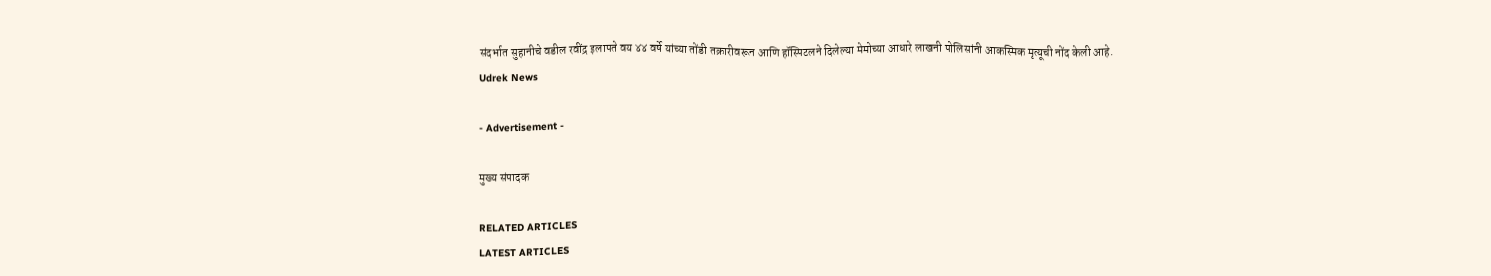संदर्भात सुहानीचे वडील रवींद्र इलापते वय ४४ वर्षे यांच्या तोंडी तक्रारीवरून आणि हॉस्पिटलने दिलेल्या मेमोच्या आधारे लाखनी पोलिसांनी आकस्मिक मृत्यूची नोंद केली आहे.
Udrek News

- Advertisement -

मुख्य संपादक

RELATED ARTICLES
LATEST ARTICLES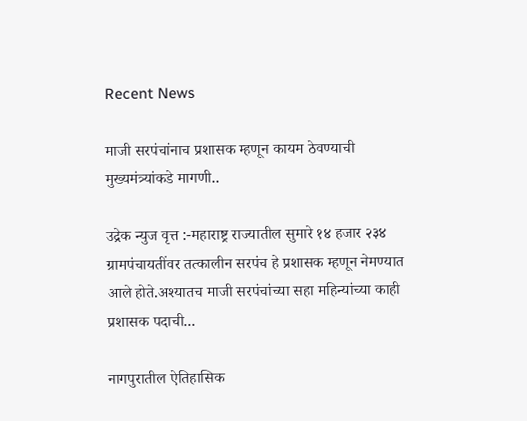Recent News

माजी सरपंचांनाच प्रशासक म्हणून कायम ठेवण्याची मुख्यमंत्र्यांकडे मागणी..

उद्रेक न्युज वृत्त :-महाराष्ट्र राज्यातील सुमारे १४ हजार २३४ ग्रामपंचायतींवर तत्कालीन सरपंच हे प्रशासक म्हणून नेमण्यात आले होते.अश्यातच माजी सरपंचांच्या सहा महिन्यांच्या काही प्रशासक पदाची...

नागपुरातील ऐतिहासिक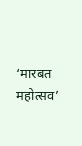‘मारबत महोत्सव’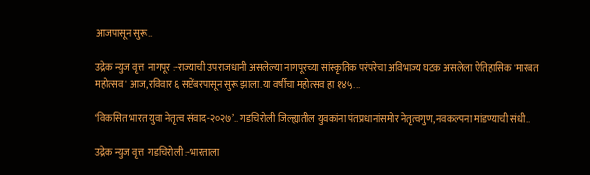आजपासून सुरू..

उद्रेक न्युज वृत्त  नागपूर :-राज्याची उपराजधानी असलेल्या नागपूरच्या सांस्कृतिक परंपरेचा अविभाज्य घटक असलेला ऐतिहासिक 'मारबत महोत्सव' आज,रविवार ६ सप्टेंबरपासून सुरू झाला.या वर्षीचा महोत्सव हा १४५...

‘विकसित भारत युवा नेतृत्व संवाद-२०२७’.. गडचिरोली जिल्ह्यातील युवकांना पंतप्रधानांसमोर नेतृत्वगुण,नवकल्पना मांडण्याची संधी..

उद्रेक न्युज वृत्त  गडचिरोली :-भारताला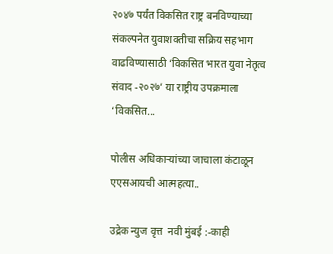२०४७ पर्यंत विकसित राष्ट्र बनविण्याच्या संकल्पनेत युवाशक्तीचा सक्रिय सहभाग वाढविण्यासाठी ‘विकसित भारत युवा नेतृत्व संवाद -२०२७’ या राष्ट्रीय उपक्रमाला ‘विकसित...

पोलीस अधिकाऱ्यांच्या जाचाला कंटाळून एएसआयची आत्महत्या..

उद्रेक न्युज वृत्त  नवी मुंबई :-काही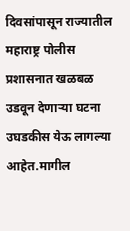दिवसांपासून राज्यातील महाराष्ट्र पोलीस प्रशासनात खळबळ उडवून देणाऱ्या घटना उघडकीस येऊ लागल्या आहेत.मागील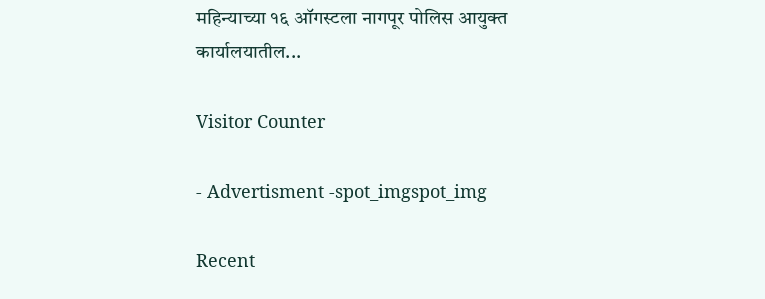महिन्याच्या १६ ऑगस्टला नागपूर पोलिस आयुक्त कार्यालयातील...

Visitor Counter

- Advertisment -spot_imgspot_img

Recent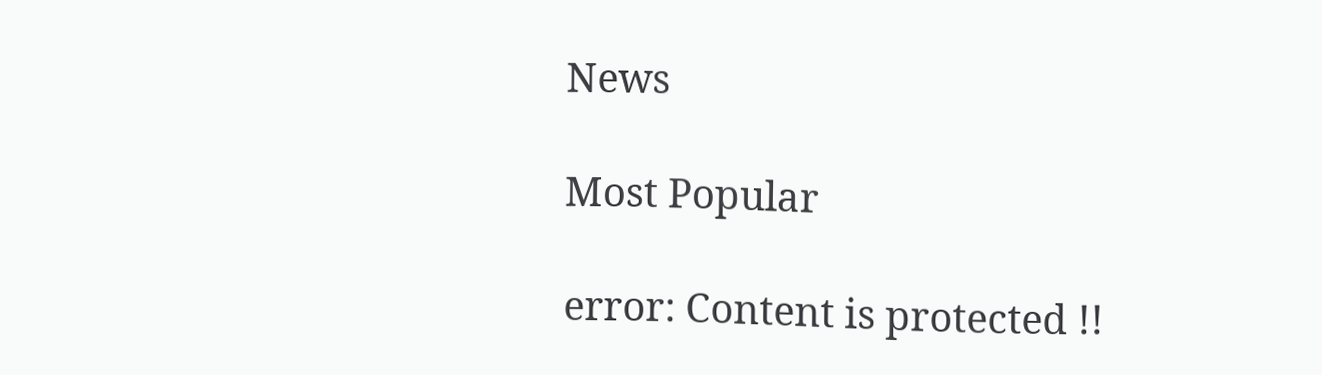News

Most Popular

error: Content is protected !!